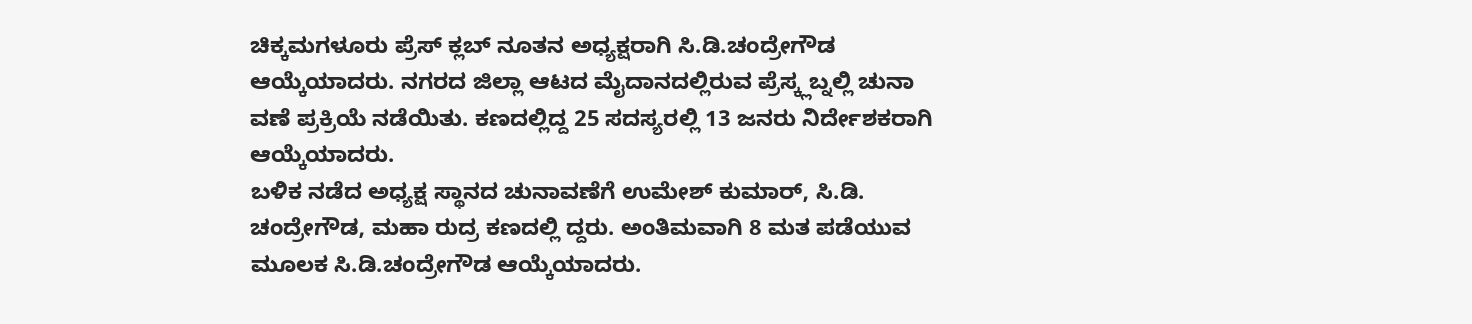ಚಿಕ್ಕಮಗಳೂರು ಪ್ರೆಸ್ ಕ್ಲಬ್ ನೂತನ ಅಧ್ಯಕ್ಷರಾಗಿ ಸಿ.ಡಿ.ಚಂದ್ರೇಗೌಡ ಆಯ್ಕೆಯಾದರು. ನಗರದ ಜಿಲ್ಲಾ ಆಟದ ಮೈದಾನದಲ್ಲಿರುವ ಪ್ರೆಸ್ಕ್ಲಬ್ನಲ್ಲಿ ಚುನಾ ವಣೆ ಪ್ರಕ್ರಿಯೆ ನಡೆಯಿತು. ಕಣದಲ್ಲಿದ್ದ 25 ಸದಸ್ಯರಲ್ಲಿ 13 ಜನರು ನಿರ್ದೇಶಕರಾಗಿ ಆಯ್ಕೆಯಾದರು.
ಬಳಿಕ ನಡೆದ ಅಧ್ಯಕ್ಷ ಸ್ಥಾನದ ಚುನಾವಣೆಗೆ ಉಮೇಶ್ ಕುಮಾರ್, ಸಿ.ಡಿ. ಚಂದ್ರೇಗೌಡ, ಮಹಾ ರುದ್ರ ಕಣದಲ್ಲಿ ದ್ದರು. ಅಂತಿಮವಾಗಿ 8 ಮತ ಪಡೆಯುವ ಮೂಲಕ ಸಿ.ಡಿ.ಚಂದ್ರೇಗೌಡ ಆಯ್ಕೆಯಾದರು.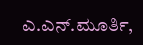ಎ.ಎನ್.ಮೂರ್ತಿ,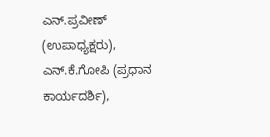ಎನ್.ಪ್ರವೀಣ್ (ಉಪಾಧ್ಯಕ್ಷರು), ಎನ್.ಕೆ.ಗೋಪಿ (ಪ್ರಧಾನ ಕಾರ್ಯದರ್ಶಿ),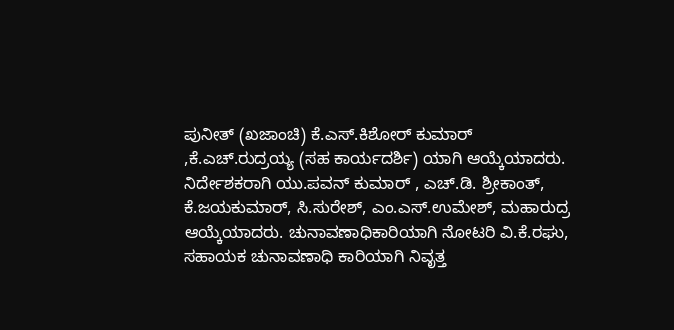ಪುನೀತ್ (ಖಜಾಂಚಿ) ಕೆ.ಎಸ್.ಕಿಶೋರ್ ಕುಮಾರ್ ,ಕೆ.ಎಚ್.ರುದ್ರಯ್ಯ (ಸಹ ಕಾರ್ಯದರ್ಶಿ) ಯಾಗಿ ಆಯ್ಕೆಯಾದರು.
ನಿರ್ದೇಶಕರಾಗಿ ಯು.ಪವನ್ ಕುಮಾರ್ , ಎಚ್.ಡಿ. ಶ್ರೀಕಾಂತ್, ಕೆ.ಜಯಕುಮಾರ್, ಸಿ.ಸುರೇಶ್, ಎಂ.ಎಸ್.ಉಮೇಶ್, ಮಹಾರುದ್ರ ಆಯ್ಕೆಯಾದರು. ಚುನಾವಣಾಧಿಕಾರಿಯಾಗಿ ನೋಟರಿ ವಿ.ಕೆ.ರಘು, ಸಹಾಯಕ ಚುನಾವಣಾಧಿ ಕಾರಿಯಾಗಿ ನಿವೃತ್ತ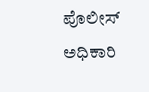ಪೊಲೀಸ್ ಅಧಿಕಾರಿ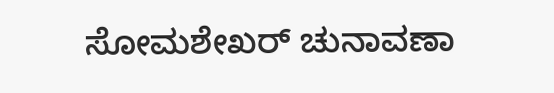ಸೋಮಶೇಖರ್ ಚುನಾವಣಾ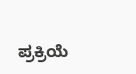ಪ್ರಕ್ರಿಯೆ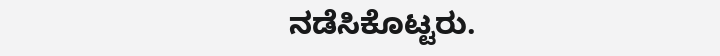ನಡೆಸಿಕೊಟ್ಟರು.